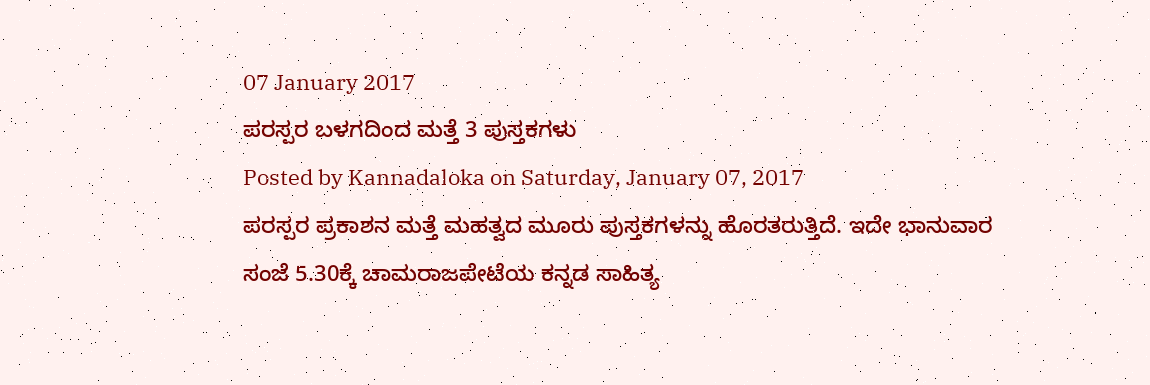07 January 2017
ಪರಸ್ಪರ ಬಳಗದಿಂದ ಮತ್ತೆ 3 ಪುಸ್ತಕಗಳು
Posted by Kannadaloka on Saturday, January 07, 2017
ಪರಸ್ಪರ ಪ್ರಕಾಶನ ಮತ್ತೆ ಮಹತ್ವದ ಮೂರು ಪುಸ್ತಕಗಳನ್ನು ಹೊರತರುತ್ತಿದೆ. ಇದೇ ಭಾನುವಾರ
ಸಂಜೆ 5.30ಕ್ಕೆ ಚಾಮರಾಜಪೇಟೆಯ ಕನ್ನಡ ಸಾಹಿತ್ಯ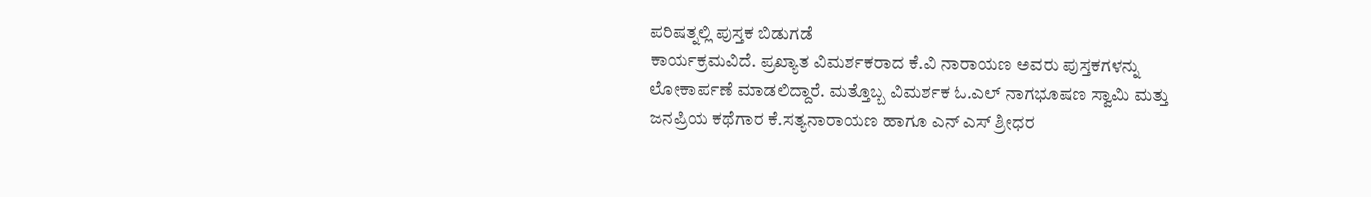ಪರಿಷತ್ನಲ್ಲಿ ಪುಸ್ತಕ ಬಿಡುಗಡೆ
ಕಾರ್ಯಕ್ರಮವಿದೆ. ಪ್ರಖ್ಯಾತ ವಿಮರ್ಶಕರಾದ ಕೆ.ವಿ ನಾರಾಯಣ ಅವರು ಪುಸ್ತಕಗಳನ್ನು
ಲೋಕಾರ್ಪಣೆ ಮಾಡಲಿದ್ದಾರೆ. ಮತ್ತೊಬ್ಬ ವಿಮರ್ಶಕ ಓ.ಎಲ್ ನಾಗಭೂಷಣ ಸ್ವಾಮಿ ಮತ್ತು
ಜನಪ್ರಿಯ ಕಥೆಗಾರ ಕೆ.ಸತ್ಯನಾರಾಯಣ ಹಾಗೂ ಎನ್ ಎಸ್ ಶ್ರೀಧರ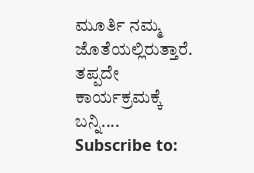ಮೂರ್ತಿ ನಮ್ಮ
ಜೊತೆಯಲ್ಲಿರುತ್ತಾರೆ. ತಪ್ಪದೇ ಕಾರ್ಯಕ್ರಮಕ್ಕೆ ಬನ್ನಿ....
Subscribe to: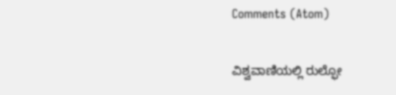Comments (Atom)

ವಿಶ್ವವಾಣಿಯಲ್ಲಿ ರುಲ್ಫೋ